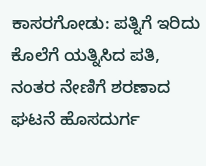ಕಾಸರಗೋಡು: ಪತ್ನಿಗೆ ಇರಿದು ಕೊಲೆಗೆ ಯತ್ನಿಸಿದ ಪತಿ, ನಂತರ ನೇಣಿಗೆ ಶರಣಾದ ಘಟನೆ ಹೊಸದುರ್ಗ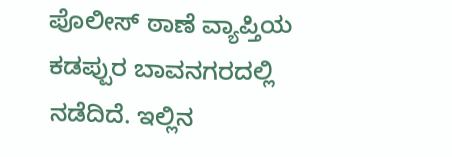ಪೊಲೀಸ್ ಠಾಣೆ ವ್ಯಾಪ್ತಿಯ ಕಡಪ್ಪುರ ಬಾವನಗರದಲ್ಲಿ ನಡೆದಿದೆ. ಇಲ್ಲಿನ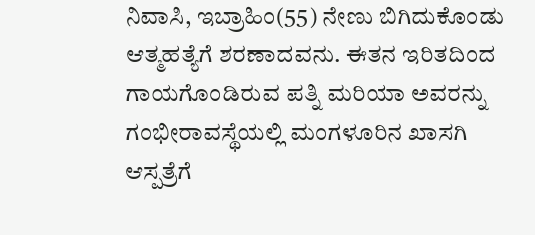ನಿವಾಸಿ, ಇಬ್ರಾಹಿಂ(55) ನೇಣು ಬಿಗಿದುಕೊಂಡು ಆತ್ಮಹತ್ಯೆಗೆ ಶರಣಾದವನು. ಈತನ ಇರಿತದಿಂದ ಗಾಯಗೊಂಡಿರುವ ಪತ್ನಿ ಮರಿಯಾ ಅವರನ್ನು ಗಂಭೀರಾವಸ್ಥೆಯಲ್ಲಿ ಮಂಗಳೂರಿನ ಖಾಸಗಿ ಆಸ್ಪತ್ರೆಗೆ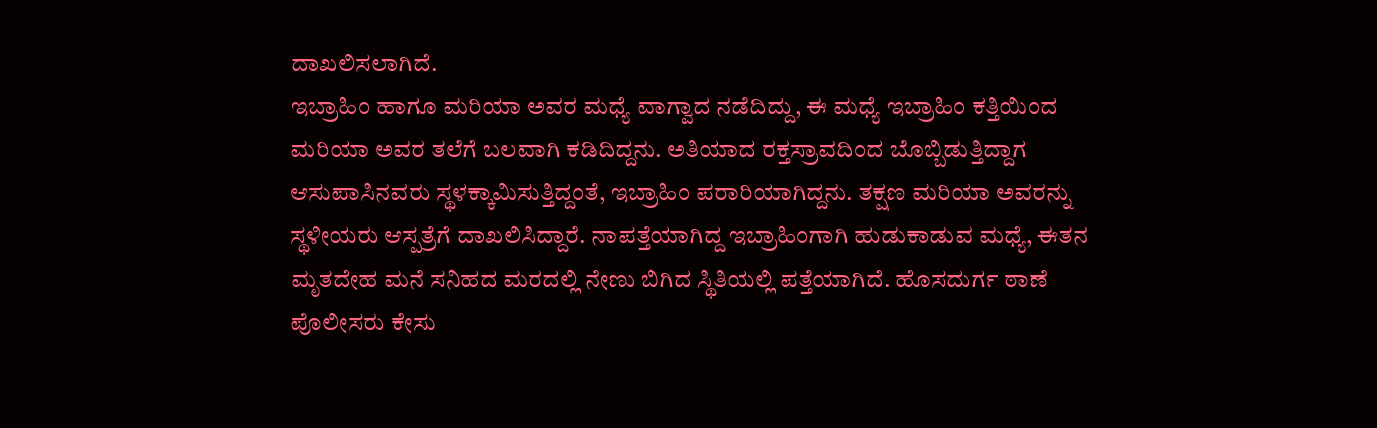ದಾಖಲಿಸಲಾಗಿದೆ.
ಇಬ್ರಾಹಿಂ ಹಾಗೂ ಮರಿಯಾ ಅವರ ಮಧ್ಯೆ ವಾಗ್ವಾದ ನಡೆದಿದ್ದು, ಈ ಮಧ್ಯೆ ಇಬ್ರಾಹಿಂ ಕತ್ತಿಯಿಂದ ಮರಿಯಾ ಅವರ ತಲೆಗೆ ಬಲವಾಗಿ ಕಡಿದಿದ್ದನು. ಅತಿಯಾದ ರಕ್ತಸ್ರಾವದಿಂದ ಬೊಬ್ಬಿಡುತ್ತಿದ್ದಾಗ ಆಸುಪಾಸಿನವರು ಸ್ಥಳಕ್ಕಾಮಿಸುತ್ತಿದ್ದಂತೆ, ಇಬ್ರಾಹಿಂ ಪರಾರಿಯಾಗಿದ್ದನು. ತಕ್ಷಣ ಮರಿಯಾ ಅವರನ್ನು ಸ್ಥಳೀಯರು ಆಸ್ಪತ್ರೆಗೆ ದಾಖಲಿಸಿದ್ದಾರೆ. ನಾಪತ್ತೆಯಾಗಿದ್ದ ಇಬ್ರಾಹಿಂಗಾಗಿ ಹುಡುಕಾಡುವ ಮಧ್ಯೆ, ಈತನ ಮೃತದೇಹ ಮನೆ ಸನಿಹದ ಮರದಲ್ಲಿ ನೇಣು ಬಿಗಿದ ಸ್ಥಿತಿಯಲ್ಲಿ ಪತ್ತೆಯಾಗಿದೆ. ಹೊಸದುರ್ಗ ಠಾಣೆ ಪೊಲೀಸರು ಕೇಸು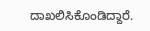ದಾಖಲಿಸಿಕೊಂಡಿದ್ದಾರೆ.